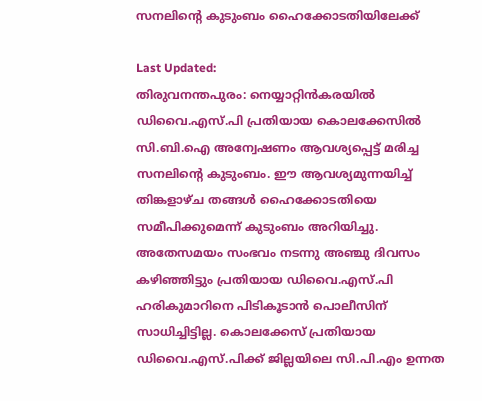സനലിന്‍റെ കുടുംബം ഹൈക്കോടതിയിലേക്ക്

Last Updated:
തിരുവനന്തപുരം: നെയ്യാറ്റിന്‍കരയില്‍ ഡിവൈ.എസ്.പി പ്രതിയായ കൊലക്കേസില്‍ സി.ബി.ഐ അന്വേഷണം ആവശ്യപ്പെട്ട് മരിച്ച സനലിന്റെ കുടുംബം. ഈ ആവശ്യമുന്നയിച്ച് തിങ്കളാഴ്ച തങ്ങള്‍ ഹൈക്കോടതിയെ സമീപിക്കുമെന്ന് കുടുംബം അറിയിച്ചു.
അതേസമയം സംഭവം നടന്നു അഞ്ചു ദിവസം കഴിഞ്ഞിട്ടും പ്രതിയായ ഡിവൈ.എസ്.പി ഹരികുമാറിനെ പിടികൂടാന്‍ പൊലീസിന് സാധിച്ചിട്ടില്ല. കൊലക്കേസ് പ്രതിയായ ഡിവൈ.എസ്.പിക്ക് ജില്ലയിലെ സി.പി.എം ഉന്നത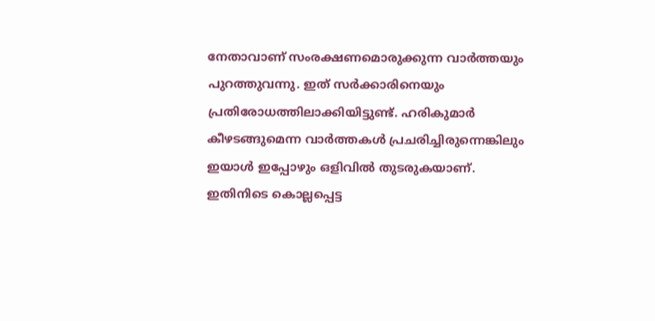നേതാവാണ് സംരക്ഷണമൊരുക്കുന്ന വാര്‍ത്തയും പുറത്തുവന്നു. ഇത് സര്‍ക്കാരിനെയും പ്രതിരോധത്തിലാക്കിയിട്ടുണ്ട്. ഹരികുമാര്‍ കീഴടങ്ങുമെന്ന വാര്‍ത്തകള്‍ പ്രചരിച്ചിരുന്നെങ്കിലും ഇയാള്‍ ഇപ്പോഴും ഒളിവില്‍ തുടരുകയാണ്.
ഇതിനിടെ കൊല്ലപ്പെട്ട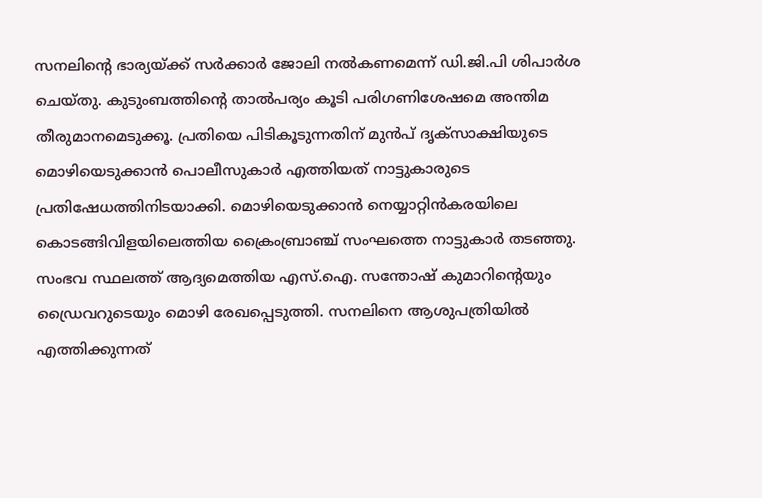സനലിന്റെ ഭാര്യയ്ക്ക് സര്‍ക്കാര്‍ ജോലി നല്‍കണമെന്ന് ഡി.ജി.പി ശിപാര്‍ശ ചെയ്തു. കുടുംബത്തിന്റെ താല്‍പര്യം കൂടി പരിഗണിശേഷമെ അന്തിമ തീരുമാനമെടുക്കൂ. പ്രതിയെ പിടികൂടുന്നതിന് മുന്‍പ് ദൃക്‌സാക്ഷിയുടെ മൊഴിയെടുക്കാന്‍ പൊലീസുകാര്‍ എത്തിയത് നാട്ടുകാരുടെ പ്രതിഷേധത്തിനിടയാക്കി. മൊഴിയെടുക്കാന്‍ നെയ്യാറ്റിന്‍കരയിലെ കൊടങ്ങിവിളയിലെത്തിയ ക്രൈംബ്രാഞ്ച് സംഘത്തെ നാട്ടുകാര്‍ തടഞ്ഞു. സംഭവ സ്ഥലത്ത് ആദ്യമെത്തിയ എസ്.ഐ. സന്തോഷ് കുമാറിന്റെയും ഡ്രൈവറുടെയും മൊഴി രേഖപ്പെടുത്തി. സനലിനെ ആശുപത്രിയില്‍ എത്തിക്കുന്നത്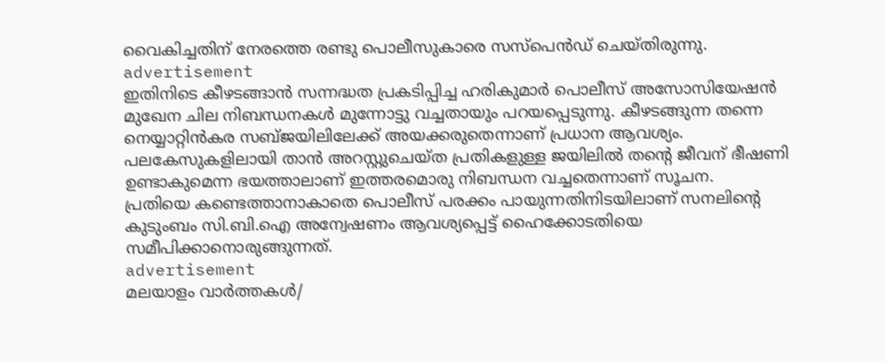വൈകിച്ചതിന് നേരത്തെ രണ്ടു പൊലീസുകാരെ സസ്‌പെന്‍ഡ് ചെയ്തിരുന്നു.
advertisement
ഇതിനിടെ കീഴടങ്ങാന്‍ സന്നദ്ധത പ്രകടിപ്പിച്ച ഹരികുമാര്‍ പൊലീസ് അസോസിയേഷന്‍ മുഖേന ചില നിബന്ധനകള്‍ മുന്നോട്ടു വച്ചതായും പറയപ്പെടുന്നു. കീഴടങ്ങുന്ന തന്നെ നെയ്യാറ്റിന്‍കര സബ്ജയിലിലേക്ക് അയക്കരുതെന്നാണ് പ്രധാന ആവശ്യം. പലകേസുകളിലായി താന്‍ അറസ്റ്റുചെയ്ത പ്രതികളുള്ള ജയിലില്‍ തന്റെ ജീവന് ഭീഷണി ഉണ്ടാകുമെന്ന ഭയത്താലാണ് ഇത്തരമൊരു നിബന്ധന വച്ചതെന്നാണ് സൂചന.
പ്രതിയെ കണ്ടെത്താനാകാതെ പൊലീസ് പരക്കം പായുന്നതിനിടയിലാണ് സനലിന്റെ കുടുംബം സി.ബി.ഐ അന്വേഷണം ആവശ്യപ്പെട്ട് ഹൈക്കോടതിയെ സമീപിക്കാനൊരുങ്ങുന്നത്.
advertisement
മലയാളം വാർത്തകൾ/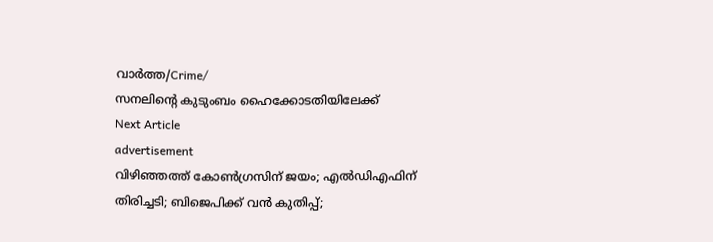വാർത്ത/Crime/
സനലിന്‍റെ കുടുംബം ഹൈക്കോടതിയിലേക്ക്
Next Article
advertisement
വിഴിഞ്ഞത്ത് കോൺഗ്രസിന് ജയം; എൽഡിഎഫിന് തിരിച്ചടി; ബിജെപിക്ക് വൻ കുതിപ്പ്;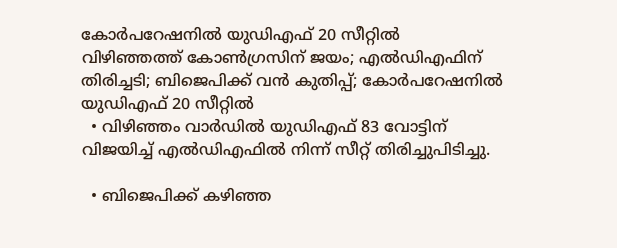കോർപറേഷനിൽ യുഡിഎഫ് 20 സീറ്റിൽ
വിഴിഞ്ഞത്ത് കോൺഗ്രസിന് ജയം; എൽഡിഎഫിന് തിരിച്ചടി; ബിജെപിക്ക് വൻ കുതിപ്പ്; കോർപറേഷനിൽ യുഡിഎഫ് 20 സീറ്റിൽ
  • വിഴിഞ്ഞം വാർഡിൽ യുഡിഎഫ് 83 വോട്ടിന് വിജയിച്ച് എൽഡിഎഫിൽ നിന്ന് സീറ്റ് തിരിച്ചുപിടിച്ചു.

  • ബിജെപിക്ക് കഴിഞ്ഞ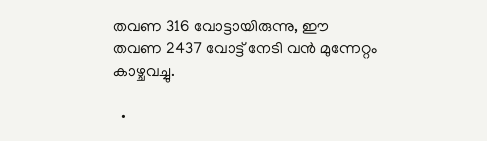തവണ 316 വോട്ടായിരുന്നു, ഈ തവണ 2437 വോട്ട് നേടി വൻ മുന്നേറ്റം കാഴ്ചവച്ചു.

  •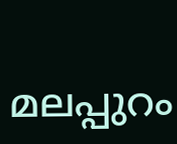മലപ്പുറം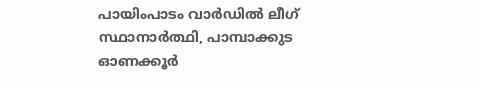പായിംപാടം വാർഡിൽ ലീഗ് സ്ഥാനാർത്ഥി, പാമ്പാക്കുട ഓണക്കൂർ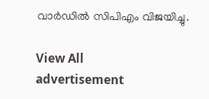വാർഡിൽ സിപിഎം വിജയിച്ചു.

View All
advertisement